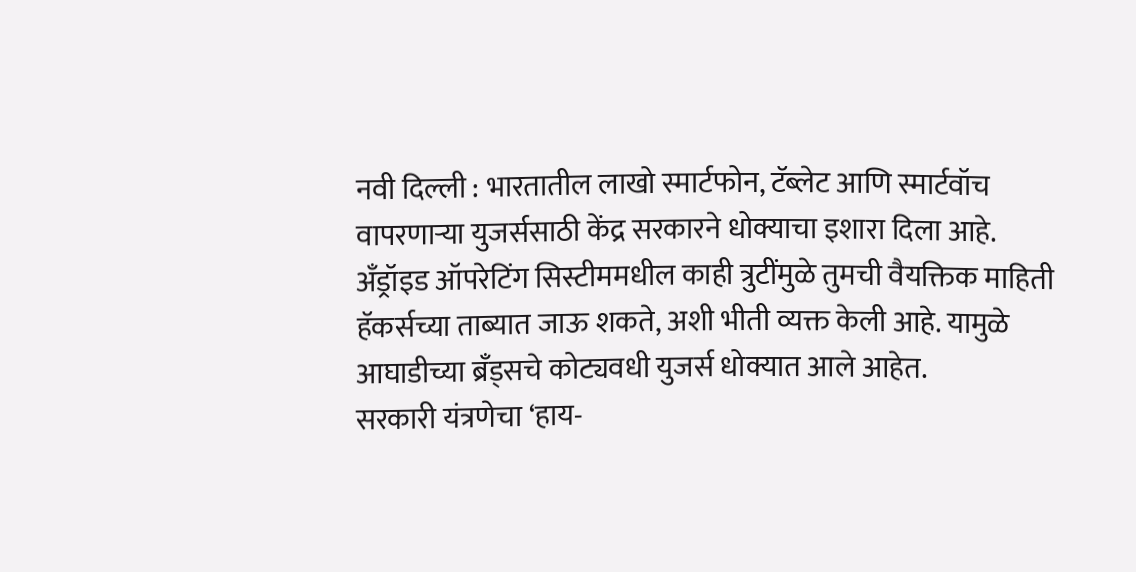नवी दिल्ली : भारतातील लाखो स्मार्टफोन, टॅब्लेट आणि स्मार्टवॉच वापरणाऱ्या युजर्ससाठी केंद्र सरकारने धोक्याचा इशारा दिला आहे. अँड्रॉइड ऑपरेटिंग सिस्टीममधील काही त्रुटींमुळे तुमची वैयक्तिक माहिती हॅकर्सच्या ताब्यात जाऊ शकते, अशी भीती व्यक्त केली आहे. यामुळे आघाडीच्या ब्रँड्सचे कोट्यवधी युजर्स धोक्यात आले आहेत.
सरकारी यंत्रणेचा ‘हाय-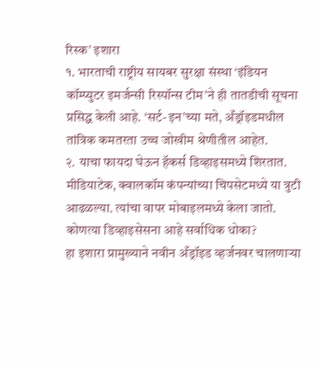रिस्क’ इशारा
१. भारताची राष्ट्रीय सायबर सुरक्षा संस्था ‘इंडियन कॉम्प्युटर इमर्जन्सी रिस्पॉन्स टीम’ने ही तातडीची सूचना प्रसिद्ध केली आहे. ‘सर्ट-इन’च्या मते, अँड्रॉइडमधील तांत्रिक कमतरता उच्च जोखीम श्रेणीतील आहेत.
२. याचा फायदा घेऊन हॅकर्स डिव्हाइसमध्ये शिरतात. मीडियाटेक, क्वालकॉम कंपन्यांच्या चिपसेटमध्ये या त्रुटी आढळल्या. त्यांचा वापर मोबाइलमध्ये केला जातो.
कोणत्या डिव्हाइसेसना आहे सर्वाधिक धोका?
हा इशारा प्रामुख्याने नवीन अँड्रॉइड व्हर्जनवर चालणाऱ्या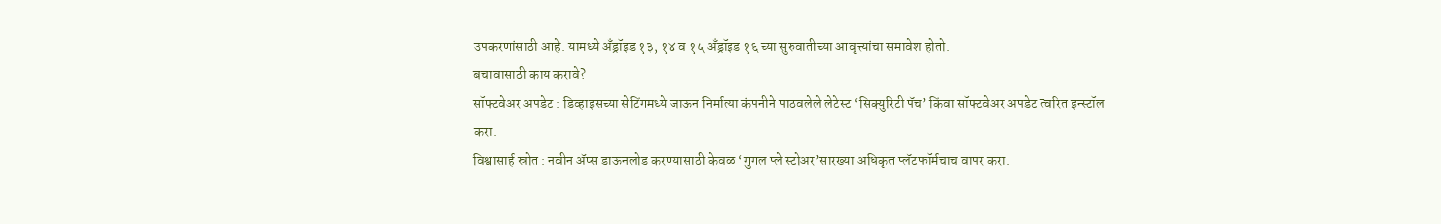उपकरणांसाठी आहे. यामध्ये अँड्रॉइड १३, १४ व १५ अँड्रॉइड १६ च्या सुरुवातीच्या आवृत्त्यांचा समावेश होतो.
बचावासाठी काय करावे?
सॉफ्टवेअर अपडेट : डिव्हाइसच्या सेटिंगमध्ये जाऊन निर्मात्या कंपनीने पाठवलेले लेटेस्ट ‘सिक्युरिटी पॅच’ किंवा सॉफ्टवेअर अपडेट त्वरित इन्स्टॉल करा.
विश्वासार्ह स्रोत : नवीन ॲप्स डाऊनलोड करण्यासाठी केवळ ‘गुगल प्ले स्टोअर’सारख्या अधिकृत प्लॅटफॉर्मचाच वापर करा.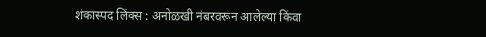शंकास्पद लिंक्स : अनोळखी नंबरवरून आलेल्या किंवा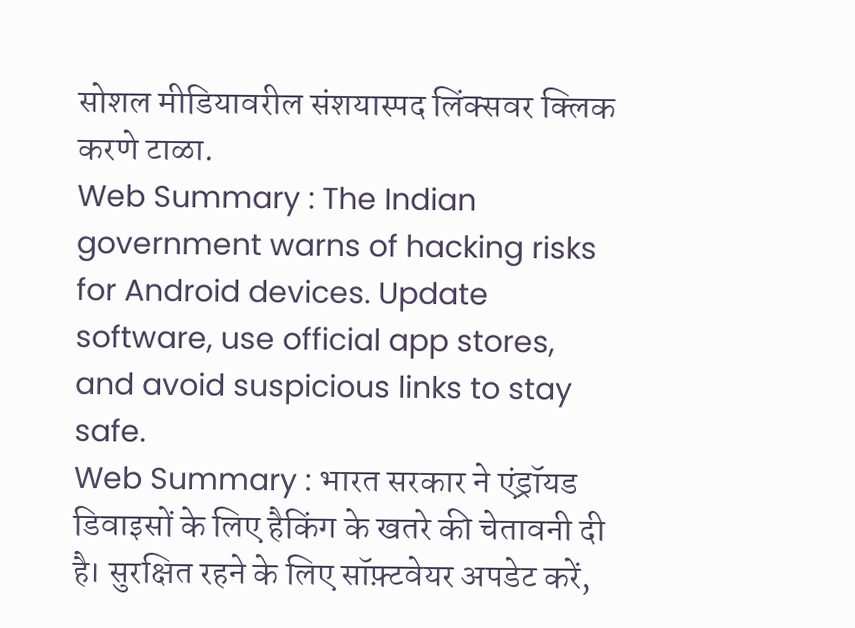सोशल मीडियावरील संशयास्पद लिंक्सवर क्लिक करणे टाळा.
Web Summary : The Indian government warns of hacking risks for Android devices. Update software, use official app stores, and avoid suspicious links to stay safe.
Web Summary : भारत सरकार ने एंड्रॉयड डिवाइसों के लिए हैकिंग के खतरे की चेतावनी दी है। सुरक्षित रहने के लिए सॉफ़्टवेयर अपडेट करें,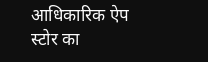आधिकारिक ऐप स्टोर का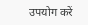उपयोग करें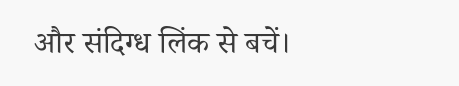और संदिग्ध लिंक से बचें।